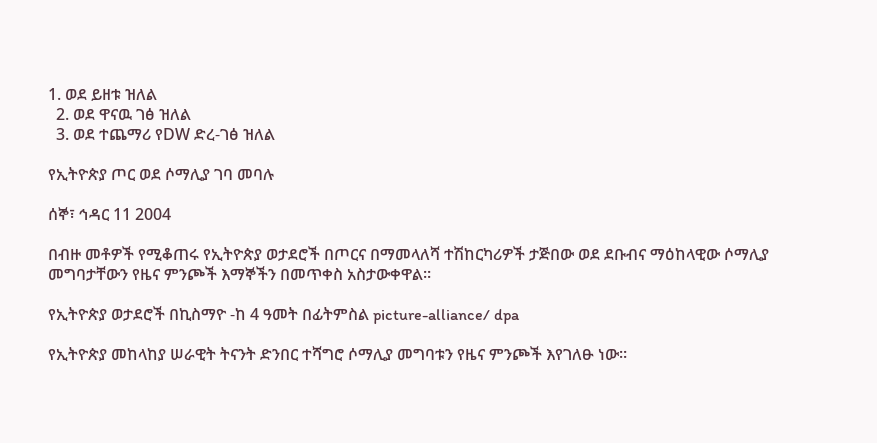1. ወደ ይዘቱ ዝለል
  2. ወደ ዋናዉ ገፅ ዝለል
  3. ወደ ተጨማሪ የDW ድረ-ገፅ ዝለል

የኢትዮጵያ ጦር ወደ ሶማሊያ ገባ መባሉ

ሰኞ፣ ኅዳር 11 2004

በብዙ መቶዎች የሚቆጠሩ የኢትዮጵያ ወታደሮች በጦርና በማመላለሻ ተሽከርካሪዎች ታጅበው ወደ ደቡብና ማዕከላዊው ሶማሊያ መግባታቸውን የዜና ምንጮች እማኞችን በመጥቀስ አስታውቀዋል።

የኢትዮጵያ ወታደሮች በኪስማዮ -ከ 4 ዓመት በፊትምስል picture-alliance/ dpa

የኢትዮጵያ መከላከያ ሠራዊት ትናንት ድንበር ተሻግሮ ሶማሊያ መግባቱን የዜና ምንጮች እየገለፁ ነው።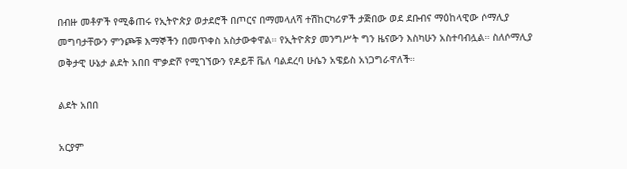በብዙ መቶዎች የሚቆጠሩ የኢትዮጵያ ወታደሮች በጦርና በማመላለሻ ተሽከርካሪዎች ታጅበው ወደ ደቡብና ማዕከላዊው ሶማሊያ መግባታቸውን ምንጮቹ እማኞችን በመጥቀስ አስታውቀዋል። የኢትዮጵያ መንግሥት ግን ዜናውን እስካሁን አስተባብሏል። ስለሶማሊያ ወቅታዊ ሁኔታ ልደት አበበ ሞቃድሾ የሚገኘውን የዶይቸ ቬለ ባልደረባ ሁሴን አዌይስ አነጋግራዋለች።

ልደት አበበ

አርያም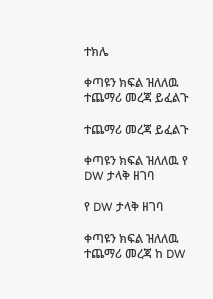ተክሌ

ቀጣዩን ክፍል ዝለለዉ ተጨማሪ መረጃ ይፈልጉ

ተጨማሪ መረጃ ይፈልጉ

ቀጣዩን ክፍል ዝለለዉ የ DW ታላቅ ዘገባ

የ DW ታላቅ ዘገባ

ቀጣዩን ክፍል ዝለለዉ ተጨማሪ መረጃ ከ DW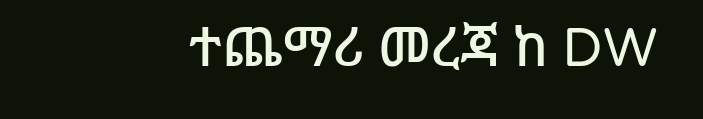ተጨማሪ መረጃ ከ DW